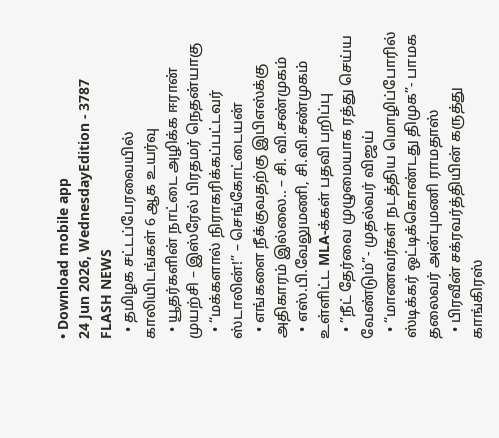• Download mobile app
24 Jun 2026, WednesdayEdition - 3787
FLASH NEWS
  • தமிழக சட்டப்பேரவையில் காலியிடங்கள் 6 ஆக உயர்வு
  • யூதர்களின் நாட்டை அழிக்க ஈரான் முயற்சி – இஸ்ரேல் பிரதமர் நெதன்யாகு
  • “மக்களால் நிராகரிக்கப்பட்டவர் ஸ்டாலின்!” – செங்கோட்டையன்
  • எங்களை நீக்குவதற்கு இபிஎஸ்க்கு அதிகாரம் இல்லை.. – சி. வி.சண்முகம்
  • எஸ்.பி.வேலுமணி, சி.வி.சண்முகம் உள்ளிட்ட MLA-க்கள் பதவி பறிப்பு
  • ”நீட் தேர்வை முழுமையாக ரத்து செய்ய வேண்டும்”- முதல்வர் விஜய்
  • “மாணவர்கள் நடத்திய மொழிப்போரில் ஸ்டிக்கர் ஒட்டிக்கொண்டது திமுக”- பாமக தலைவர் அன்புமணி ராமதாஸ்
  • பிரவீன் சக்ரவர்த்தியின் கருத்து காங்கிரஸ்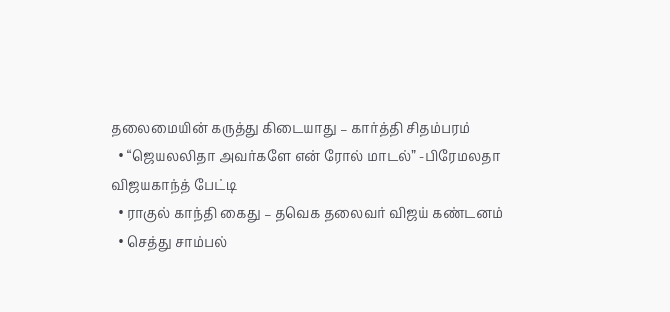தலைமையின் கருத்து கிடையாது – கார்த்தி சிதம்பரம்
  • “ஜெயலலிதா அவர்களே என் ரோல் மாடல்” -பிரேமலதா விஜயகாந்த் பேட்டி
  • ராகுல் காந்தி கைது – தவெக தலைவர் விஜய் கண்டனம்
  • செத்து சாம்பல்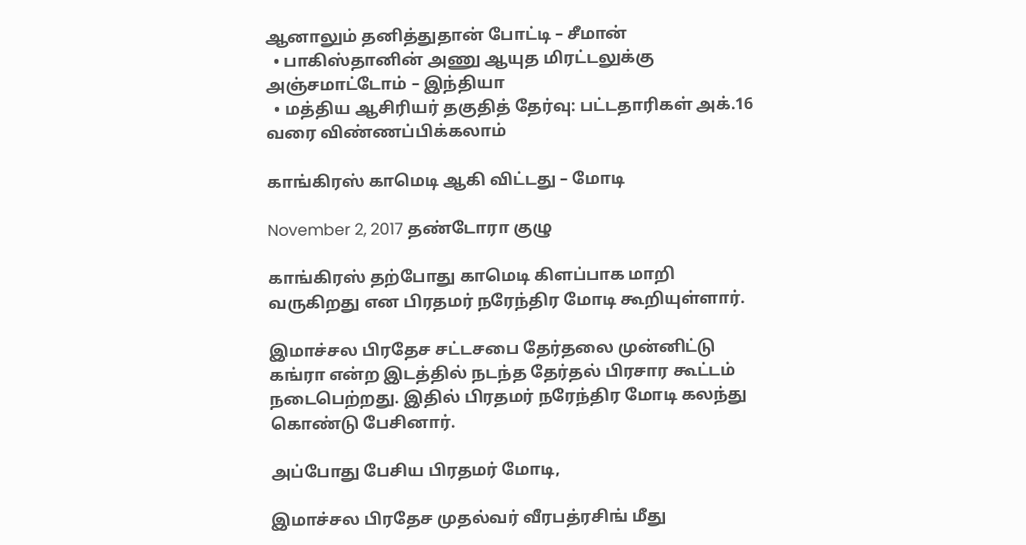ஆனாலும் தனித்துதான் போட்டி – சீமான்
  • பாகிஸ்தானின் அணு ஆயுத மிரட்டலுக்கு அஞ்சமாட்டோம் – இந்தியா
  • மத்திய ஆசிரியர் தகுதித் தேர்வு: பட்டதாரிகள் அக்.16 வரை விண்ணப்பிக்கலாம்

காங்கிரஸ் காமெடி ஆகி விட்டது – மோடி

November 2, 2017 தண்டோரா குழு

காங்கிரஸ் தற்போது காமெடி கிளப்பாக மாறி வருகிறது என பிரதமர் நரேந்திர மோடி கூறியுள்ளார்.

இமாச்சல பிரதேச சட்டசபை தேர்தலை முன்னிட்டு கங்ரா என்ற இடத்தில் நடந்த தேர்தல் பிரசார கூட்டம் நடைபெற்றது. இதில் பிரதமர் நரேந்திர மோடி கலந்து கொண்டு பேசினார்.

அப்போது பேசிய பிரதமர் மோடி,

இமாச்சல பிரதேச முதல்வர் வீரபத்ரசிங் மீது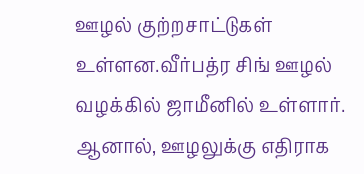ஊழல் குற்றசாட்டுகள் உள்ளன.வீர்பத்ர சிங் ஊழல் வழக்கில் ஜாமீனில் உள்ளார். ஆனால், ஊழலுக்கு எதிராக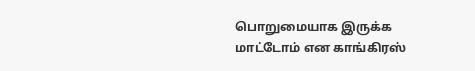பொறுமையாக இருக்க மாட்டோம் என காங்கிரஸ்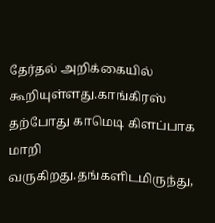தேர்தல் அறிக்கையில் கூறியுள்ளது.காங்கிரஸ் தற்போது காமெடி கிளப்பாக மாறி வருகிறது.தங்களிடமிருந்து,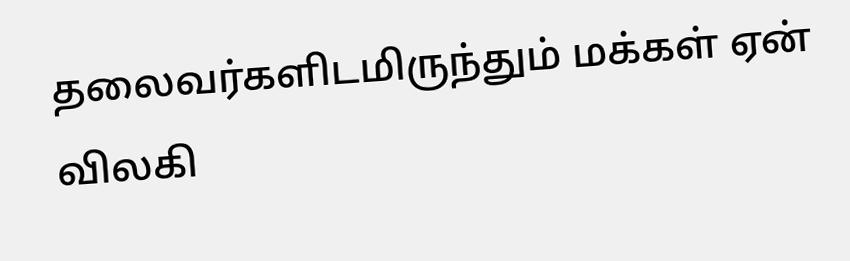தலைவர்களிடமிருந்தும் மக்கள் ஏன் விலகி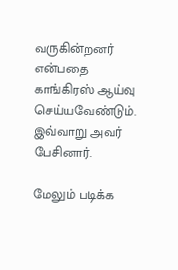வருகின்றனர் என்பதை காங்கிரஸ் ஆய்வு செய்யவேண்டும். இவ்வாறு அவர் பேசினார்.

மேலும் படிக்க